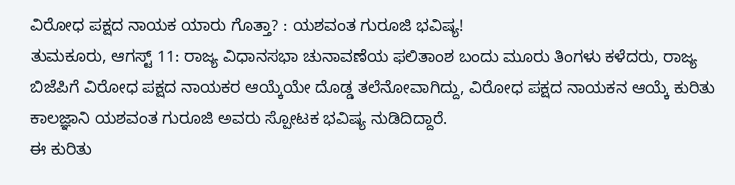ವಿರೋಧ ಪಕ್ಷದ ನಾಯಕ ಯಾರು ಗೊತ್ತಾ? : ಯಶವಂತ ಗುರೂಜಿ ಭವಿಷ್ಯ!
ತುಮಕೂರು, ಆಗಸ್ಟ್ 11: ರಾಜ್ಯ ವಿಧಾನಸಭಾ ಚುನಾವಣೆಯ ಫಲಿತಾಂಶ ಬಂದು ಮೂರು ತಿಂಗಳು ಕಳೆದರು, ರಾಜ್ಯ ಬಿಜೆಪಿಗೆ ವಿರೋಧ ಪಕ್ಷದ ನಾಯಕರ ಆಯ್ಕೆಯೇ ದೊಡ್ಡ ತಲೆನೋವಾಗಿದ್ದು, ವಿರೋಧ ಪಕ್ಷದ ನಾಯಕನ ಆಯ್ಕೆ ಕುರಿತು ಕಾಲಜ್ಞಾನಿ ಯಶವಂತ ಗುರೂಜಿ ಅವರು ಸ್ಪೋಟಕ ಭವಿಷ್ಯ ನುಡಿದಿದ್ದಾರೆ.
ಈ ಕುರಿತು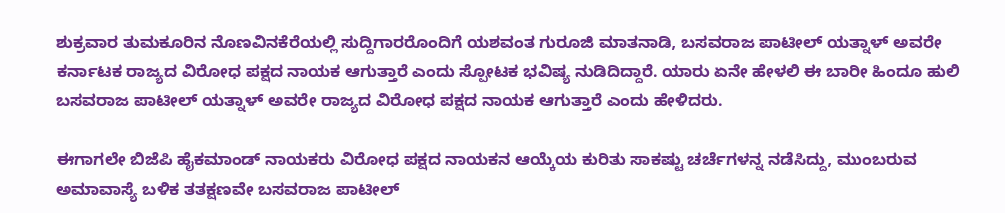ಶುಕ್ರವಾರ ತುಮಕೂರಿನ ನೊಣವಿನಕೆರೆಯಲ್ಲಿ ಸುದ್ದಿಗಾರರೊಂದಿಗೆ ಯಶವಂತ ಗುರೂಜಿ ಮಾತನಾಡಿ, ಬಸವರಾಜ ಪಾಟೀಲ್ ಯತ್ನಾಳ್ ಅವರೇ ಕರ್ನಾಟಕ ರಾಜ್ಯದ ವಿರೋಧ ಪಕ್ಷದ ನಾಯಕ ಆಗುತ್ತಾರೆ ಎಂದು ಸ್ಪೋಟಕ ಭವಿಷ್ಯ ನುಡಿದಿದ್ದಾರೆ. ಯಾರು ಏನೇ ಹೇಳಲಿ ಈ ಬಾರೀ ಹಿಂದೂ ಹುಲಿ ಬಸವರಾಜ ಪಾಟೀಲ್ ಯತ್ನಾಳ್ ಅವರೇ ರಾಜ್ಯದ ವಿರೋಧ ಪಕ್ಷದ ನಾಯಕ ಆಗುತ್ತಾರೆ ಎಂದು ಹೇಳಿದರು.

ಈಗಾಗಲೇ ಬಿಜೆಪಿ ಹೈಕಮಾಂಡ್ ನಾಯಕರು ವಿರೋಧ ಪಕ್ಷದ ನಾಯಕನ ಆಯ್ಕೆಯ ಕುರಿತು ಸಾಕಷ್ಟು ಚರ್ಚೆಗಳನ್ನ ನಡೆಸಿದ್ದು, ಮುಂಬರುವ ಅಮಾವಾಸ್ಯೆ ಬಳಿಕ ತತಕ್ಷಣವೇ ಬಸವರಾಜ ಪಾಟೀಲ್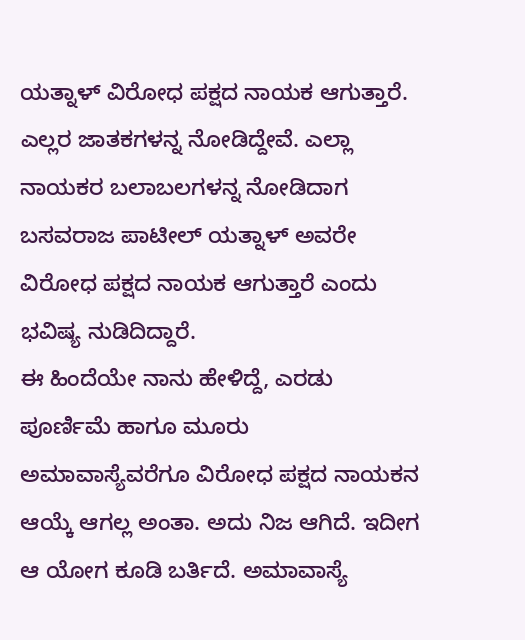ಯತ್ನಾಳ್ ವಿರೋಧ ಪಕ್ಷದ ನಾಯಕ ಆಗುತ್ತಾರೆ. ಎಲ್ಲರ ಜಾತಕಗಳನ್ನ ನೋಡಿದ್ದೇವೆ. ಎಲ್ಲಾ ನಾಯಕರ ಬಲಾಬಲಗಳನ್ನ ನೋಡಿದಾಗ ಬಸವರಾಜ ಪಾಟೀಲ್ ಯತ್ನಾಳ್ ಅವರೇ ವಿರೋಧ ಪಕ್ಷದ ನಾಯಕ ಆಗುತ್ತಾರೆ ಎಂದು ಭವಿಷ್ಯ ನುಡಿದಿದ್ದಾರೆ.
ಈ ಹಿಂದೆಯೇ ನಾನು ಹೇಳಿದ್ದೆ, ಎರಡು ಪೂರ್ಣಿಮೆ ಹಾಗೂ ಮೂರು ಅಮಾವಾಸ್ಯೆವರೆಗೂ ವಿರೋಧ ಪಕ್ಷದ ನಾಯಕನ ಆಯ್ಕೆ ಆಗಲ್ಲ ಅಂತಾ. ಅದು ನಿಜ ಆಗಿದೆ. ಇದೀಗ ಆ ಯೋಗ ಕೂಡಿ ಬರ್ತಿದೆ. ಅಮಾವಾಸ್ಯೆ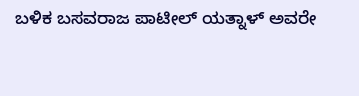ಬಳಿಕ ಬಸವರಾಜ ಪಾಟೀಲ್ ಯತ್ನಾಳ್ ಅವರೇ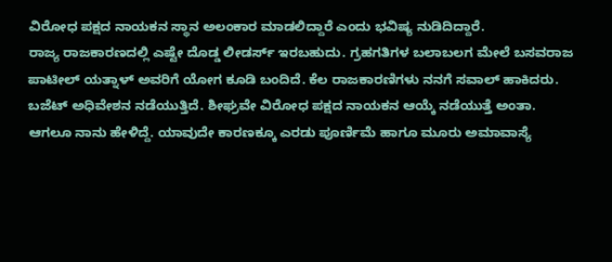ವಿರೋಧ ಪಕ್ಷದ ನಾಯಕನ ಸ್ಥಾನ ಅಲಂಕಾರ ಮಾಡಲಿದ್ದಾರೆ ಎಂದು ಭವಿಷ್ಯ ನುಡಿದಿದ್ದಾರೆ.
ರಾಜ್ಯ ರಾಜಕಾರಣದಲ್ಲಿ ಎಷ್ಟೇ ದೊಡ್ಡ ಲೀಡರ್ಸ್ ಇರಬಹುದು. ಗ್ರಹಗತಿಗಳ ಬಲಾಬಲಗ ಮೇಲೆ ಬಸವರಾಜ ಪಾಟೀಲ್ ಯತ್ನಾಳ್ ಅವರಿಗೆ ಯೋಗ ಕೂಡಿ ಬಂದಿದೆ. ಕೆಲ ರಾಜಕಾರಣಿಗಳು ನನಗೆ ಸವಾಲ್ ಹಾಕಿದರು. ಬಜೆಟ್ ಅಧಿವೇಶನ ನಡೆಯುತ್ತಿದೆ. ಶೀಘ್ರವೇ ವಿರೋಧ ಪಕ್ಷದ ನಾಯಕನ ಆಯ್ಕೆ ನಡೆಯುತ್ತೆ ಅಂತಾ.
ಆಗಲೂ ನಾನು ಹೇಳಿದ್ದೆ. ಯಾವುದೇ ಕಾರಣಕ್ಕೂ ಎರಡು ಪೂರ್ಣಿಮೆ ಹಾಗೂ ಮೂರು ಅಮಾವಾಸ್ಯೆ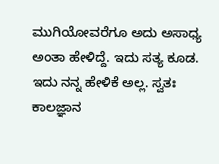ಮುಗಿಯೋವರೆಗೂ ಅದು ಅಸಾಧ್ಯ ಅಂತಾ ಹೇಳಿದ್ದೆ. ಇದು ಸತ್ಯ ಕೂಡ. ಇದು ನನ್ನ ಹೇಳಿಕೆ ಅಲ್ಲ. ಸ್ವತಃ ಕಾಲಜ್ಞಾನ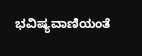ಭವಿಷ್ಯವಾಣಿಯಂತೆ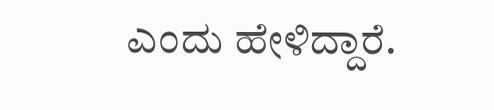ಎಂದು ಹೇಳಿದ್ದಾರೆ.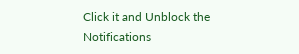Click it and Unblock the Notifications